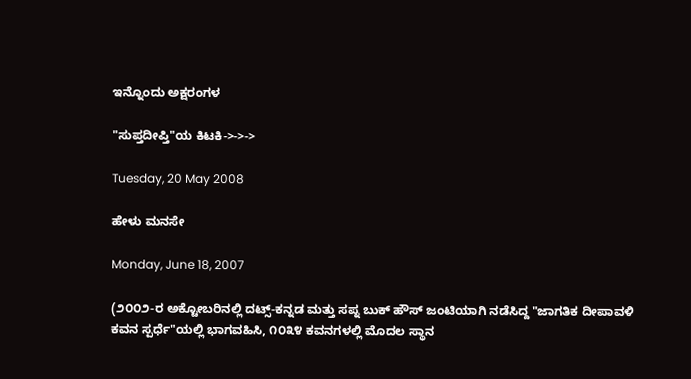ಇನ್ನೊಂದು ಅಕ್ಷರಂಗಳ

"ಸುಪ್ತದೀಪ್ತಿ"ಯ ಕಿಟಕಿ->->->

Tuesday, 20 May 2008

ಹೇಳು ಮನಸೇ

Monday, June 18, 2007

(೨೦೦೨-ರ ಅಕ್ಟೋಬರಿನಲ್ಲಿ ದಟ್ಸ್-ಕನ್ನಡ ಮತ್ತು ಸಪ್ನ ಬುಕ್ ಹೌಸ್ ಜಂಟಿಯಾಗಿ ನಡೆಸಿದ್ದ "ಜಾಗತಿಕ ದೀಪಾವಳಿ ಕವನ ಸ್ಪರ್ಧೆ"ಯಲ್ಲಿ ಭಾಗವಹಿಸಿ, ೧೦೩೪ ಕವನಗಳಲ್ಲಿ ಮೊದಲ ಸ್ಥಾನ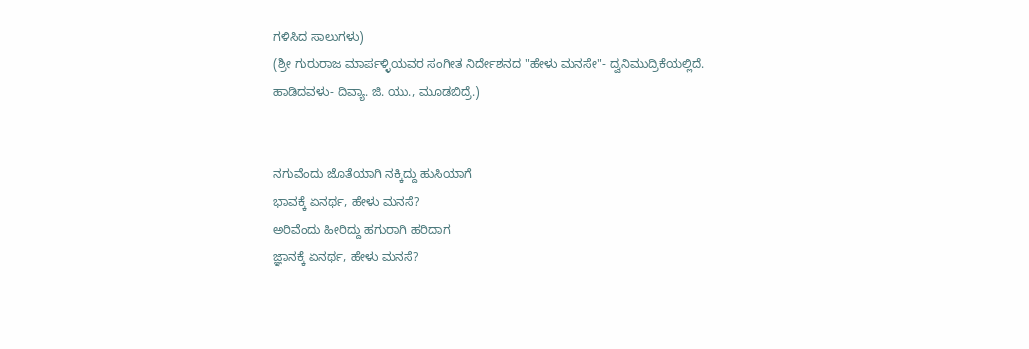ಗಳಿಸಿದ ಸಾಲುಗಳು)
(ಶ್ರೀ ಗುರುರಾಜ ಮಾರ್ಪಳ್ಳಿಯವರ ಸಂಗೀತ ನಿರ್ದೇಶನದ "ಹೇಳು ಮನಸೇ"- ದ್ವನಿಮುದ್ರಿಕೆಯಲ್ಲಿದೆ.
ಹಾಡಿದವಳು- ದಿವ್ಯಾ. ಜಿ. ಯು., ಮೂಡಬಿದ್ರೆ.)


ನಗುವೆಂದು ಜೊತೆಯಾಗಿ ನಕ್ಕಿದ್ದು ಹುಸಿಯಾಗೆ
ಭಾವಕ್ಕೆ ಏನರ್ಥ, ಹೇಳು ಮನಸೆ?
ಅರಿವೆಂದು ಹೀರಿದ್ದು ಹಗುರಾಗಿ ಹರಿದಾಗ
ಜ್ಞಾನಕ್ಕೆ ಏನರ್ಥ, ಹೇಳು ಮನಸೆ?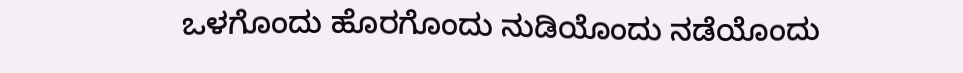ಒಳಗೊಂದು ಹೊರಗೊಂದು ನುಡಿಯೊಂದು ನಡೆಯೊಂದು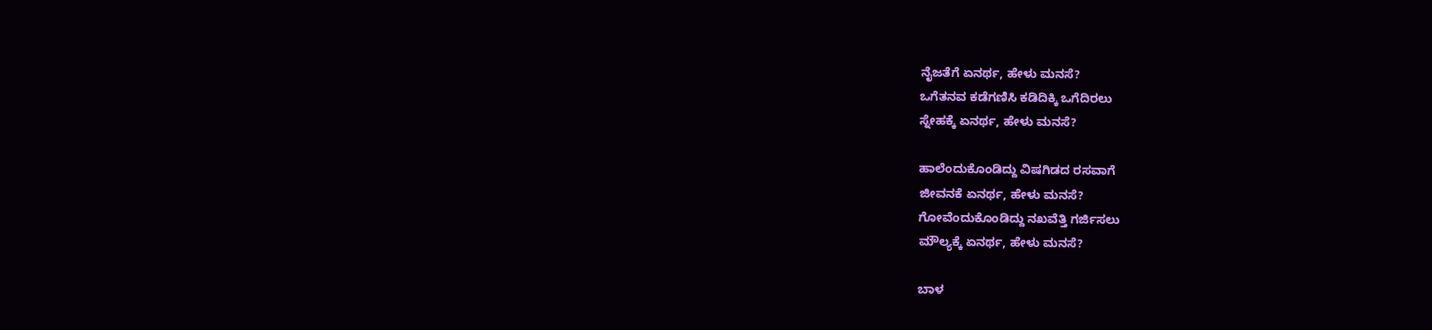ನೈಜತೆಗೆ ಏನರ್ಥ, ಹೇಳು ಮನಸೆ?
ಒಗೆತನವ ಕಡೆಗಣಿಸಿ ಕಡಿದಿಕ್ಕಿ ಒಗೆದಿರಲು
ಸ್ನೇಹಕ್ಕೆ ಏನರ್ಥ, ಹೇಳು ಮನಸೆ?

ಹಾಲೆಂದುಕೊಂಡಿದ್ದು ವಿಷಗಿಡದ ರಸವಾಗೆ
ಜೀವನಕೆ ಏನರ್ಥ, ಹೇಳು ಮನಸೆ?
ಗೋವೆಂದುಕೊಂಡಿದ್ದು ನಖವೆತ್ತಿ ಗರ್ಜಿಸಲು
ಮೌಲ್ಯಕ್ಕೆ ಏನರ್ಥ, ಹೇಳು ಮನಸೆ?

ಬಾಳ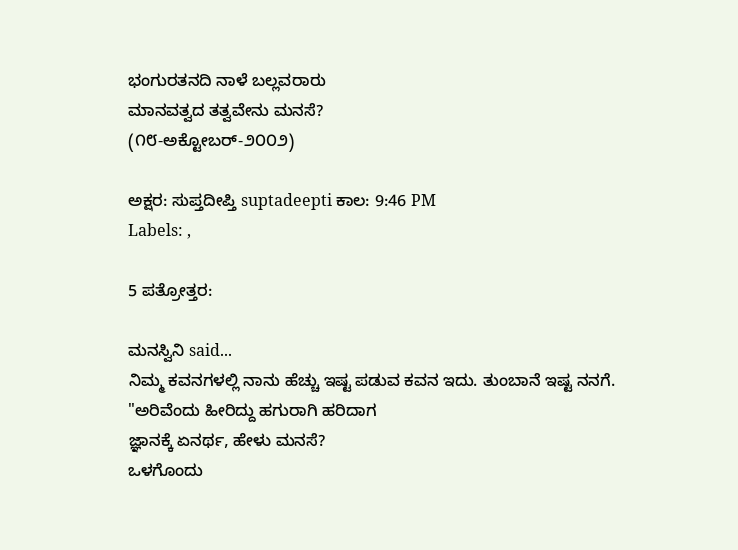ಭಂಗುರತನದಿ ನಾಳೆ ಬಲ್ಲವರಾರು
ಮಾನವತ್ವದ ತತ್ವವೇನು ಮನಸೆ?
(೧೮-ಅಕ್ಟೋಬರ್-೨೦೦೨)

ಅಕ್ಷರ: ಸುಪ್ತದೀಪ್ತಿ suptadeepti ಕಾಲ: 9:46 PM
Labels: ,

5 ಪತ್ರೋತ್ತರ:

ಮನಸ್ವಿನಿ said...
ನಿಮ್ಮ ಕವನಗಳಲ್ಲಿ ನಾನು ಹೆಚ್ಚು ಇಷ್ಟ ಪಡುವ ಕವನ ಇದು. ತುಂಬಾನೆ ಇಷ್ಟ ನನಗೆ.
"ಅರಿವೆಂದು ಹೀರಿದ್ದು ಹಗುರಾಗಿ ಹರಿದಾಗ
ಜ್ಞಾನಕ್ಕೆ ಏನರ್ಥ, ಹೇಳು ಮನಸೆ?
ಒಳಗೊಂದು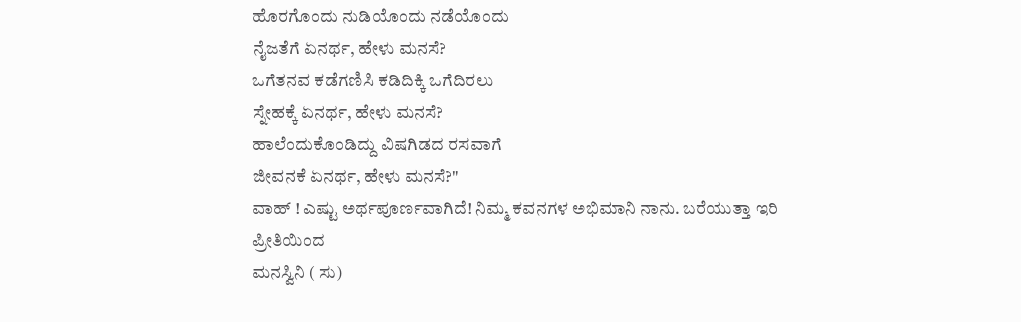ಹೊರಗೊಂದು ನುಡಿಯೊಂದು ನಡೆಯೊಂದು
ನೈಜತೆಗೆ ಏನರ್ಥ, ಹೇಳು ಮನಸೆ?
ಒಗೆತನವ ಕಡೆಗಣಿಸಿ ಕಡಿದಿಕ್ಕಿ ಒಗೆದಿರಲು
ಸ್ನೇಹಕ್ಕೆ ಏನರ್ಥ, ಹೇಳು ಮನಸೆ?
ಹಾಲೆಂದುಕೊಂಡಿದ್ದು ವಿಷಗಿಡದ ರಸವಾಗೆ
ಜೀವನಕೆ ಏನರ್ಥ, ಹೇಳು ಮನಸೆ?"
ವಾಹ್ ! ಎಷ್ಟು ಅರ್ಥಪೂರ್ಣವಾಗಿದೆ! ನಿಮ್ಮ ಕವನಗಳ ಅಭಿಮಾನಿ ನಾನು. ಬರೆಯುತ್ತಾ ಇರಿ
ಪ್ರೀತಿಯಿಂದ
ಮನಸ್ವಿನಿ ( ಸು)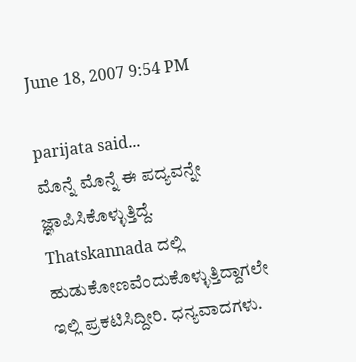June 18, 2007 9:54 PM

parijata said...
ಮೊನ್ನೆ ಮೊನ್ನೆ ಈ ಪದ್ಯವನ್ನೇ ಜ್ಞಾಪಿಸಿಕೊಳ್ಳುತ್ತಿದ್ದೆ. Thatskannada ದಲ್ಲಿ ಹುಡುಕೋಣವೆಂದುಕೊಳ್ಳುತ್ತಿದ್ದಾಗಲೇ ಇಲ್ಲಿ ಪ್ರಕಟಿಸಿದ್ದೀರಿ. ಧನ್ಯವಾದಗಳು.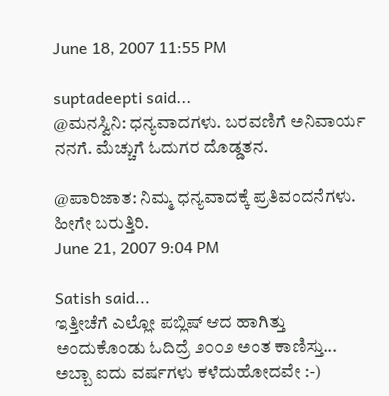June 18, 2007 11:55 PM

suptadeepti said...
@ಮನಸ್ವಿನಿ: ಧನ್ಯವಾದಗಳು. ಬರವಣಿಗೆ ಅನಿವಾರ್ಯ ನನಗೆ. ಮೆಚ್ಚುಗೆ ಓದುಗರ ದೊಡ್ಡತನ.

@ಪಾರಿಜಾತ: ನಿಮ್ಮ ಧನ್ಯವಾದಕ್ಕೆ ಪ್ರತಿವಂದನೆಗಳು. ಹೀಗೇ ಬರುತ್ತಿರಿ.
June 21, 2007 9:04 PM

Satish said...
ಇತ್ತೀಚೆಗೆ ಎಲ್ಲೋ ಪಬ್ಲಿಷ್ ಆದ ಹಾಗಿತ್ತು ಅಂದುಕೊಂಡು ಓದಿದ್ರೆ ೨೦೦೨ ಅಂತ ಕಾಣಿಸ್ತು...
ಅಬ್ಬಾ ಐದು ವರ್ಷಗಳು ಕಳೆದುಹೋದವೇ :-)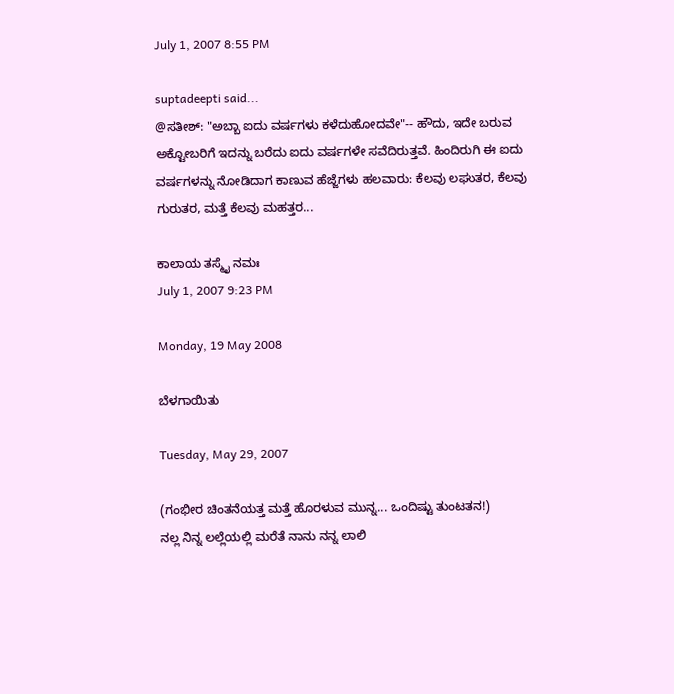July 1, 2007 8:55 PM

suptadeepti said...
@ಸತೀಶ್: "ಅಬ್ಬಾ ಐದು ವರ್ಷಗಳು ಕಳೆದುಹೋದವೇ"-- ಹೌದು, ಇದೇ ಬರುವ ಅಕ್ಟೋಬರಿಗೆ ಇದನ್ನು ಬರೆದು ಐದು ವರ್ಷಗಳೇ ಸವೆದಿರುತ್ತವೆ. ಹಿಂದಿರುಗಿ ಈ ಐದು ವರ್ಷಗಳನ್ನು ನೋಡಿದಾಗ ಕಾಣುವ ಹೆಜ್ಜೆಗಳು ಹಲವಾರು: ಕೆಲವು ಲಘುತರ, ಕೆಲವು ಗುರುತರ, ಮತ್ತೆ ಕೆಲವು ಮಹತ್ತರ...

ಕಾಲಾಯ ತಸ್ಮೈ ನಮಃ
July 1, 2007 9:23 PM

Monday, 19 May 2008

ಬೆಳಗಾಯಿತು

Tuesday, May 29, 2007

(ಗಂಭೀರ ಚಿಂತನೆಯತ್ತ ಮತ್ತೆ ಹೊರಳುವ ಮುನ್ನ... ಒಂದಿಷ್ಟು ತುಂಟತನ!)
ನಲ್ಲ ನಿನ್ನ ಲಲ್ಲೆಯಲ್ಲಿ ಮರೆತೆ ನಾನು ನನ್ನ ಲಾಲಿ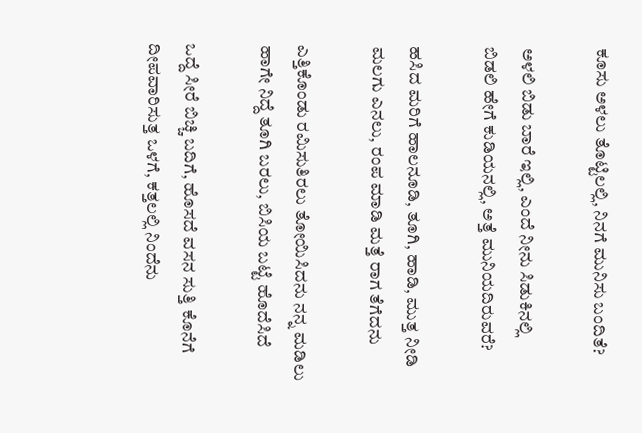ಕೂಸು ಅಳಲು ತೊಟ್ಟಿಲಲ್ಲಿ, ನಿನಗೆ ಮುನಿಸು ಬಂದಿತೆ?

ಅಳಲಿ ಬಿಡು ಬಾರೆ ಇಲ್ಲಿ, ಎಂದೆ ನೀನು ಸಿಡುಕಿನಲ್ಲಿ
ಬಿಡಲಿ ಹೇಗೆ ಕುಡಿಯನಲ್ಲಿ, ಅತ್ತೆ ಮುನಿಯದಿರುವರೆ?

ಹಸಿದ ಮರಿಗೆ ಹಾಲನೂಡಿ, ತೂಗಿ, ಹಾಡಿ, ಮುತ್ತ ನೀಡಿ
ಮಲಗು ಎನಲು, ರಂಪ ಮಾಡಿ ಮತ್ತೆ ರಾಗ ತೆಗೆದನು

ಎತ್ತಿಕೊಂಡು ರಮಿಸುತಿರಲು ತೋಯಿಸಿದನು ನನ್ನ ಮಡಿಲು
ಹಾಗೇ ನಿದ್ದೆ ತೂಗಿ ಬರಲು, ಬಿಸಿಯ ಬಟ್ಟೆ ಹೊದೆಸಿದೆ

ಒದ್ದೆ ಸೀರೆ ಬಿಚ್ಚಿ ಬದಿಗೆ, ಹೊಸದೆ ವಸನ ಸುತ್ತಿ ಕೊನೆಗೆ
ದೀಪವಾರಿಸುತ್ತ ಒಳಗೆ, ಕತ್ತಲಲ್ಲಿ ನಿಂದೆನು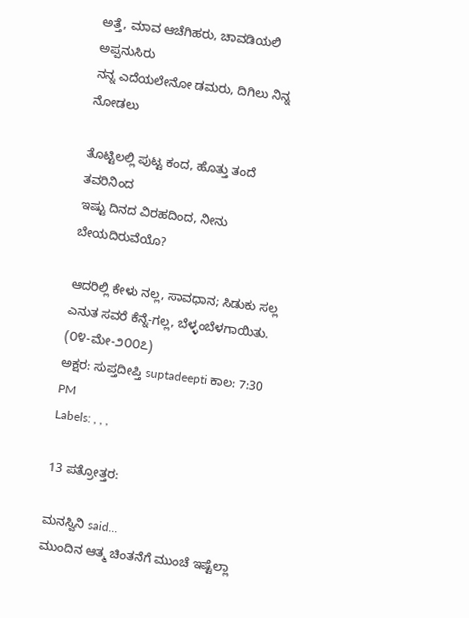ಅತ್ತೆ, ಮಾವ ಆಚೆಗಿಹರು, ಚಾವಡಿಯಲಿ ಅಪ್ಪನುಸಿರು
ನನ್ನ ಎದೆಯಲೇನೋ ಡಮರು, ದಿಗಿಲು ನಿನ್ನ ನೋಡಲು

ತೊಟ್ಟಿಲಲ್ಲಿ ಪುಟ್ಟ ಕಂದ, ಹೊತ್ತು ತಂದೆ ತವರಿನಿಂದ
ಇಷ್ಟು ದಿನದ ವಿರಹದಿಂದ, ನೀನು ಬೇಯದಿರುವೆಯೊ?

ಆದರಿಲ್ಲಿ ಕೇಳು ನಲ್ಲ, ಸಾವಧಾನ; ಸಿಡುಕು ಸಲ್ಲ
ಎನುತ ಸವರೆ ಕೆನ್ನೆ-ಗಲ್ಲ, ಬೆಳ್ಳಂಬೆಳಗಾಯಿತು.
(೦೪-ಮೇ-೨೦೦೭)
ಅಕ್ಷರ: ಸುಪ್ತದೀಪ್ತಿ suptadeepti ಕಾಲ: 7:30 PM
Labels: , , ,

13 ಪತ್ರೋತ್ತರ:

ಮನಸ್ವಿನಿ said...
ಮುಂದಿನ ಆತ್ಮ ಚಿಂತನೆಗೆ ಮುಂಚೆ ಇಷ್ಟೆಲ್ಲಾ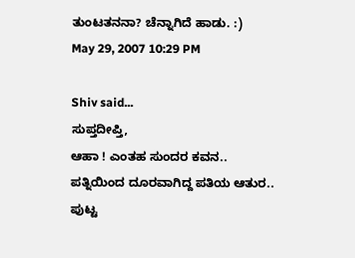ತುಂಟತನನಾ? ಚೆನ್ನಾಗಿದೆ ಹಾಡು. :)
May 29, 2007 10:29 PM

Shiv said...
ಸುಪ್ತದೀಪ್ತಿ,
ಆಹಾ ! ಎಂತಹ ಸುಂದರ ಕವನ..
ಪತ್ನಿಯಿಂದ ದೂರವಾಗಿದ್ದ ಪತಿಯ ಆತುರ..
ಪುಟ್ಟ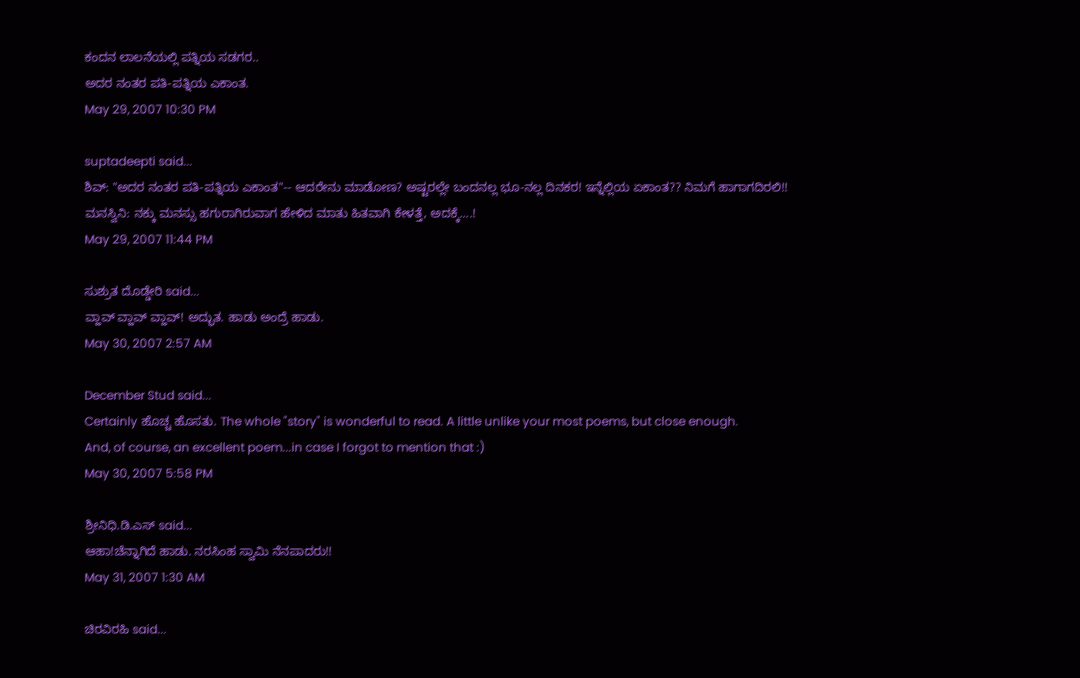ಕಂದನ ಲಾಲನೆಯಲ್ಲಿ ಪತ್ನಿಯ ಸಡಗರ..
ಅದರ ನಂತರ ಪತಿ-ಪತ್ನಿಯ ಎಕಾಂತ.
May 29, 2007 10:30 PM

suptadeepti said...
ಶಿವ್: "ಅದರ ನಂತರ ಪತಿ-ಪತ್ನಿಯ ಎಕಾಂತ"-- ಆದರೇನು ಮಾಡೋಣ? ಅಷ್ಟರಲ್ಲೇ ಬಂದನಲ್ಲ ಭೂ-ನಲ್ಲ ದಿನಕರ! ಇನ್ನೆಲ್ಲಿಯ ಏಕಾಂತ?? ನಿಮಗೆ ಹಾಗಾಗದಿರಲಿ!!
ಮನಸ್ವಿನಿ: ನಕ್ಕು ಮನಸ್ಸು ಹಗುರಾಗಿರುವಾಗ ಹೇಳಿದ ಮಾತು ಹಿತವಾಗಿ ಕೇಳತ್ತೆ, ಅದಕ್ಕೆ....!
May 29, 2007 11:44 PM

ಸುಶ್ರುತ ದೊಡ್ಡೇರಿ said...
ವ್ಹಾವ್ ವ್ಹಾವ್ ವ್ಹಾವ್! ಅದ್ಭುತ. ಹಾಡು ಅಂದ್ರೆ ಹಾಡು.
May 30, 2007 2:57 AM

December Stud said...
Certainly ಹೊಚ್ಚ ಹೊಸತು. The whole "story" is wonderful to read. A little unlike your most poems, but close enough.
And, of course, an excellent poem...in case I forgot to mention that :)
May 30, 2007 5:58 PM

ಶ್ರೀನಿಧಿ.ಡಿ.ಎಸ್ said...
ಆಹಾ!ಚೆನ್ನಾಗಿದೆ ಹಾಡು. ನರಸಿಂಹ ಸ್ವಾಮಿ ನೆನಪಾದರು!!
May 31, 2007 1:30 AM

ಚಿರವಿರಹಿ said...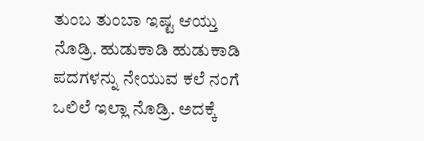ತುಂಬ ತುಂಬಾ ಇಷ್ಟ ಆಯ್ತು ನೊಡ್ರಿ. ಹುಡುಕಾಡಿ ಹುಡುಕಾಡಿ ಪದಗಳನ್ನು ನೇಯುವ ಕಲೆ ನಂಗೆ ಒಲಿಲೆ ಇಲ್ಲಾ ನೊಡ್ರಿ. ಅದಕ್ಕೆ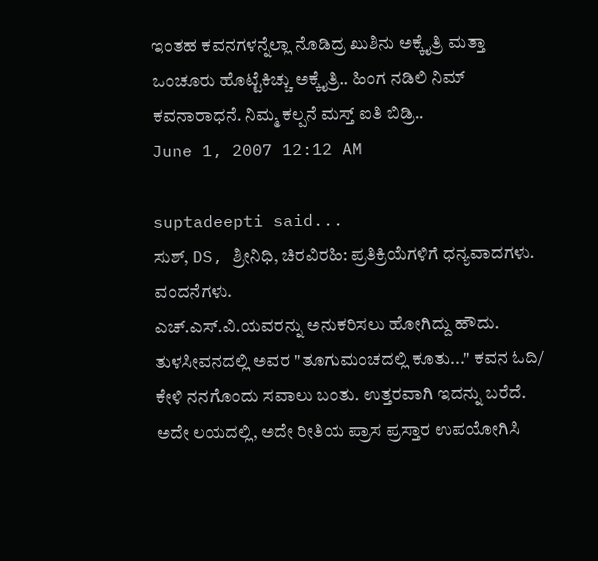ಇಂತಹ ಕವನಗಳನ್ನೆಲ್ಲಾ ನೊಡಿದ್ರ ಖುಶಿನು ಅಕ್ಕೈತ್ರಿ ಮತ್ತಾ ಒಂಚೂರು ಹೊಟ್ಟೆಕಿಚ್ಚು ಅಕ್ಕೈತ್ರಿ.. ಹಿಂಗ ನಡಿಲಿ ನಿಮ್ ಕವನಾರಾಧನೆ. ನಿಮ್ಮ ಕಲ್ಪನೆ ಮಸ್ತ್ ಐತಿ ಬಿಡ್ರಿ..
June 1, 2007 12:12 AM

suptadeepti said...
ಸುಶ್, DS, ಶ್ರೀನಿಧಿ, ಚಿರವಿರಹಿ: ಪ್ರತಿಕ್ರಿಯೆಗಳಿಗೆ ಧನ್ಯವಾದಗಳು. ವಂದನೆಗಳು.
ಎಚ್.ಎಸ್.ವಿ.ಯವರನ್ನು ಅನುಕರಿಸಲು ಹೋಗಿದ್ದು ಹೌದು. ತುಳಸೀವನದಲ್ಲಿ ಅವರ "ತೂಗುಮಂಚದಲ್ಲಿ ಕೂತು..." ಕವನ ಓದಿ/ ಕೇಳಿ ನನಗೊಂದು ಸವಾಲು ಬಂತು. ಉತ್ತರವಾಗಿ ಇದನ್ನು ಬರೆದೆ. ಅದೇ ಲಯದಲ್ಲಿ, ಅದೇ ರೀತಿಯ ಪ್ರಾಸ ಪ್ರಸ್ತಾರ ಉಪಯೋಗಿಸಿ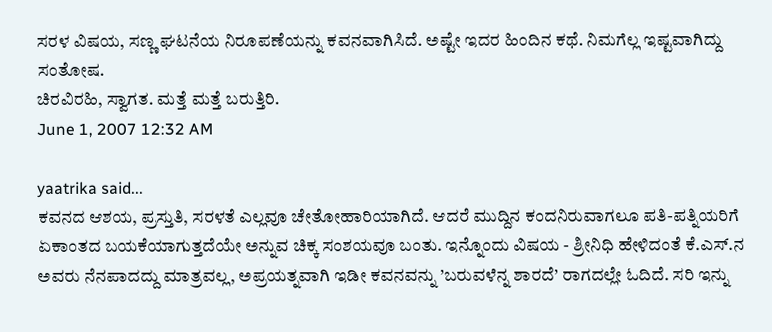ಸರಳ ವಿಷಯ, ಸಣ್ಣ ಘಟನೆಯ ನಿರೂಪಣೆಯನ್ನು ಕವನವಾಗಿಸಿದೆ. ಅಷ್ಟೇ ಇದರ ಹಿಂದಿನ ಕಥೆ. ನಿಮಗೆಲ್ಲ ಇಷ್ಟವಾಗಿದ್ದು ಸಂತೋಷ.
ಚಿರವಿರಹಿ, ಸ್ವಾಗತ. ಮತ್ತೆ ಮತ್ತೆ ಬರುತ್ತಿರಿ.
June 1, 2007 12:32 AM

yaatrika said...
ಕವನದ ಆಶಯ, ಪ್ರಸ್ತುತಿ, ಸರಳತೆ ಎಲ್ಲವೂ ಚೇತೋಹಾರಿಯಾಗಿದೆ. ಆದರೆ ಮುದ್ದಿನ ಕಂದನಿರುವಾಗಲೂ ಪತಿ-ಪತ್ನಿಯರಿಗೆ ಏಕಾಂತದ ಬಯಕೆಯಾಗುತ್ತದೆಯೇ ಅನ್ನುವ ಚಿಕ್ಕ ಸಂಶಯವೂ ಬಂತು. ಇನ್ನೊಂದು ವಿಷಯ - ಶ್ರೀನಿಧಿ ಹೇಳಿದಂತೆ ಕೆ.ಎಸ್.ನ ಅವರು ನೆನಪಾದದ್ದು ಮಾತ್ರವಲ್ಲ, ಅಪ್ರಯತ್ನವಾಗಿ ಇಡೀ ಕವನವನ್ನು ’ಬರುವಳೆನ್ನ ಶಾರದೆ’ ರಾಗದಲ್ಲೇ ಓದಿದೆ. ಸರಿ ಇನ್ನು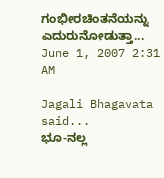ಗಂಭೀರಚಿಂತನೆಯನ್ನು ಎದುರುನೋಡುತ್ತಾ...
June 1, 2007 2:31 AM

Jagali Bhagavata said...
ಭೂ-ನಲ್ಲ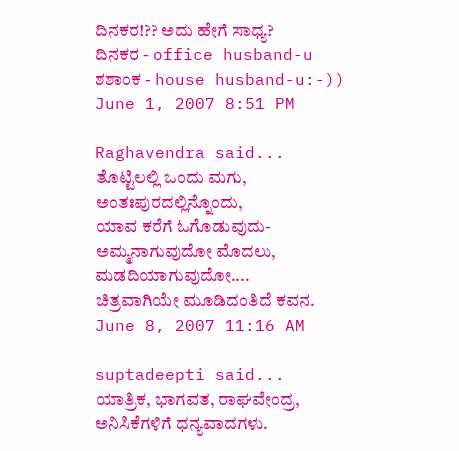ದಿನಕರ!?? ಅದು ಹೇಗೆ ಸಾಧ್ಯ?
ದಿನಕರ - office husband-u
ಶಶಾಂಕ - house husband-u:-))
June 1, 2007 8:51 PM

Raghavendra said...
ತೊಟ್ಟಿಲಲ್ಲಿ ಒಂದು ಮಗು, ಅಂತಃಪುರದಲ್ಲಿನ್ನೊಂದು,
ಯಾವ ಕರೆಗೆ ಓಗೊಡುವುದು- ಅಮ್ಮನಾಗುವುದೋ ಮೊದಲು, ಮಡದಿಯಾಗುವುದೋ....
ಚಿತ್ರವಾಗಿಯೇ ಮೂಡಿದಂತಿದೆ ಕವನ.
June 8, 2007 11:16 AM

suptadeepti said...
ಯಾತ್ರಿಕ, ಭಾಗವತ, ರಾಘವೇಂದ್ರ, ಅನಿಸಿಕೆಗಳಿಗೆ ಧನ್ಯವಾದಗಳು.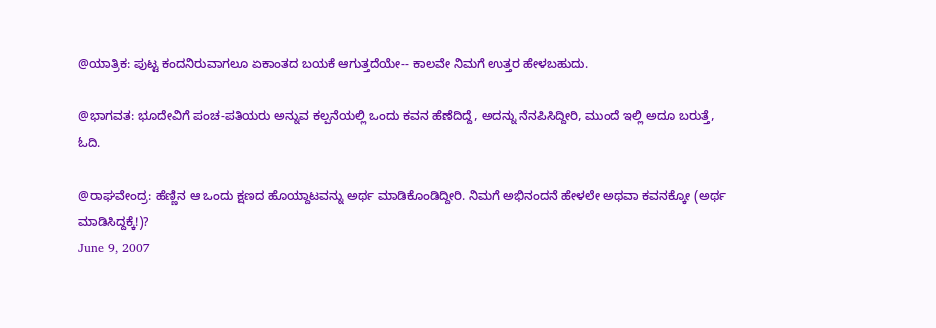@ಯಾತ್ರಿಕ: ಪುಟ್ಟ ಕಂದನಿರುವಾಗಲೂ ಏಕಾಂತದ ಬಯಕೆ ಆಗುತ್ತದೆಯೇ-- ಕಾಲವೇ ನಿಮಗೆ ಉತ್ತರ ಹೇಳಬಹುದು.

@ಭಾಗವತ: ಭೂದೇವಿಗೆ ಪಂಚ-ಪತಿಯರು ಅನ್ನುವ ಕಲ್ಪನೆಯಲ್ಲಿ ಒಂದು ಕವನ ಹೆಣೆದಿದ್ದೆ, ಅದನ್ನು ನೆನಪಿಸಿದ್ದೀರಿ, ಮುಂದೆ ಇಲ್ಲಿ ಅದೂ ಬರುತ್ತೆ, ಓದಿ.

@ರಾಘವೇಂದ್ರ: ಹೆಣ್ಣಿನ ಆ ಒಂದು ಕ್ಷಣದ ಹೊಯ್ದಾಟವನ್ನು ಅರ್ಥ ಮಾಡಿಕೊಂಡಿದ್ದೀರಿ. ನಿಮಗೆ ಅಭಿನಂದನೆ ಹೇಳಲೇ ಅಥವಾ ಕವನಕ್ಕೋ (ಅರ್ಥ ಮಾಡಿಸಿದ್ದಕ್ಕೆ!)?
June 9, 2007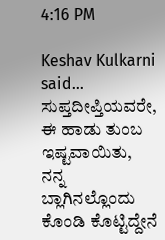4:16 PM

Keshav Kulkarni said...
ಸುಪ್ತದೀಪ್ತಿಯವರೇ,
ಈ ಹಾಡು ತುಂಬ ಇಷ್ಟವಾಯಿತು, ನನ್ನ ಬ್ಲಾಗಿನಲ್ಲೊಂದು ಕೊಂಡಿ ಕೊಟ್ಟಿದ್ದೇನೆ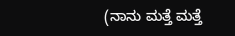(ನಾನು ಮತ್ತೆ ಮತ್ತೆ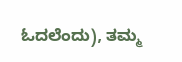ಓದಲೆಂದು), ತಮ್ಮ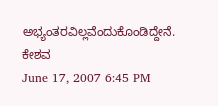ಅಭ್ಯಂತರವಿಲ್ಲವೆಂದುಕೊಂಡಿದ್ದೇನೆ.
ಕೇಶವ
June 17, 2007 6:45 PM